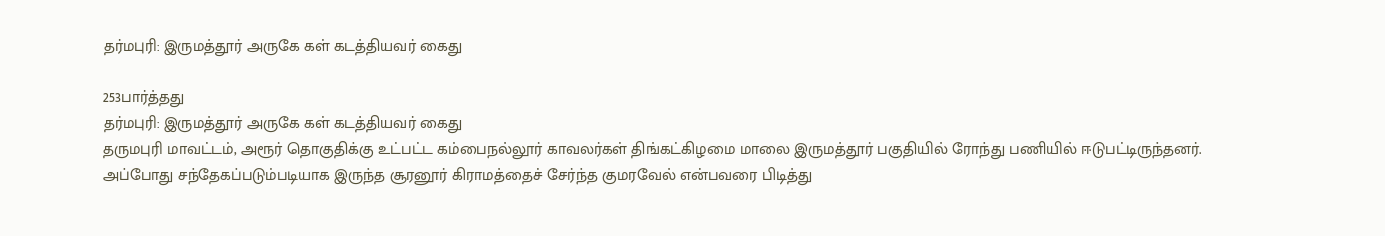தர்மபுரி: இருமத்தூர் அருகே கள் கடத்தியவர் கைது

253பார்த்தது
தர்மபுரி: இருமத்தூர் அருகே கள் கடத்தியவர் கைது
தருமபுரி மாவட்டம், அரூர் தொகுதிக்கு உட்பட்ட கம்பைநல்லூர் காவலர்கள் திங்கட்கிழமை மாலை இருமத்தூர் பகுதியில் ரோந்து பணியில் ஈடுபட்டிருந்தனர். அப்போது சந்தேகப்படும்படியாக இருந்த சூரனூர் கிராமத்தைச் சேர்ந்த குமரவேல் என்பவரை பிடித்து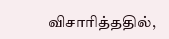விசாரித்ததில்,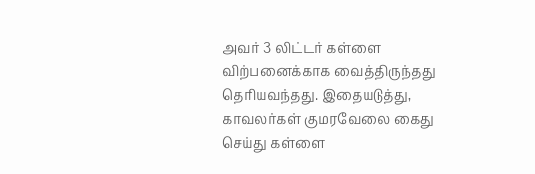அவர் 3 லிட்டர் கள்ளை விற்பனைக்காக வைத்திருந்தது தெரியவந்தது. இதையடுத்து, காவலர்கள் குமரவேலை கைது செய்து கள்ளை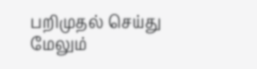பறிமுதல் செய்து மேலும்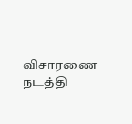விசாரணை நடத்தி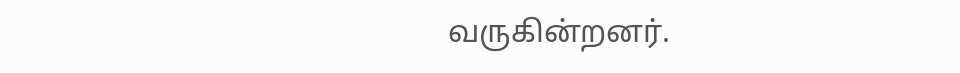வருகின்றனர்.